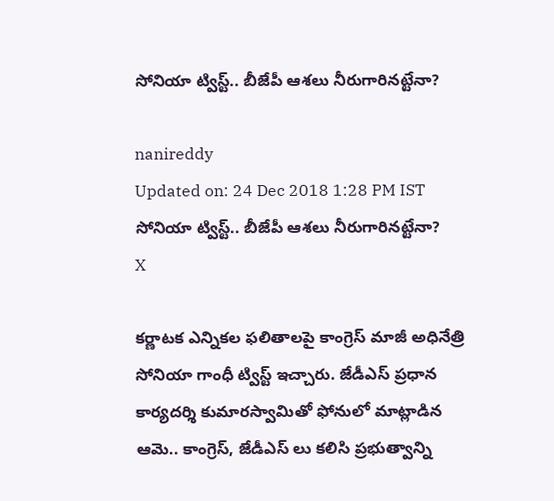సోనియా ట్విస్ట్.. బీజేపీ ఆశలు నీరుగారినట్టేనా?

nanireddy
Updated on: 24 Dec 2018 1:28 PM IST
సోనియా ట్విస్ట్.. బీజేపీ ఆశలు నీరుగారినట్టేనా?
X

కర్ణాటక ఎన్నికల ఫలితాలపై కాంగ్రెస్ మాజీ అధినేత్రి సోనియా గాంధీ ట్విస్ట్ ఇచ్చారు. జేడీఎస్ ప్రధాన కార్యదర్శి కుమారస్వామితో ఫోనులో మాట్లాడిన ఆమె.. కాంగ్రెస్, జేడీఎస్ లు కలిసి ప్రభుత్వాన్ని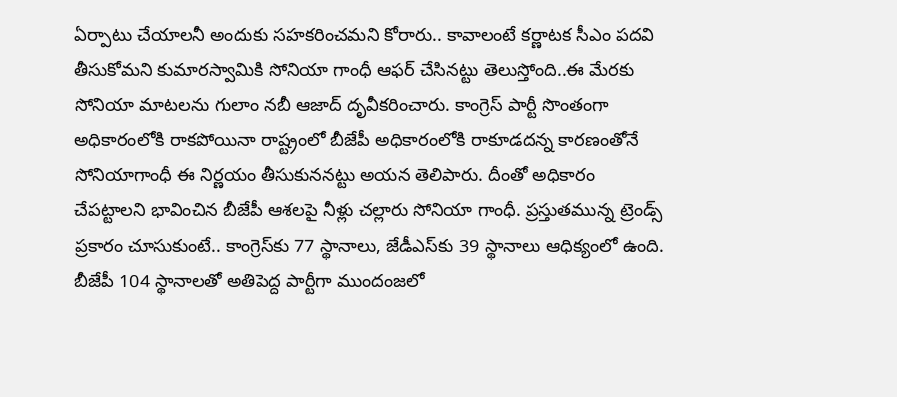ఏర్పాటు చేయాలనీ అందుకు సహకరించమని కోరారు.. కావాలంటే కర్ణాటక సీఎం పదవి తీసుకోమని కుమారస్వామికి సోనియా గాంధీ ఆఫర్ చేసినట్టు తెలుస్తోంది..ఈ మేరకు సోనియా మాటలను గులాం నబీ ఆజాద్ దృవీకరించారు. కాంగ్రెస్ పార్టీ సొంతంగా అధికారంలోకి రాకపోయినా రాష్ట్రంలో బీజేపీ అధికారంలోకి రాకూడదన్న కారణంతోనే సోనియాగాంధీ ఈ నిర్ణయం తీసుకుననట్టు అయన తెలిపారు. దీంతో అధికారం చేపట్టాలని భావించిన బీజేపీ ఆశలపై నీళ్లు చల్లారు సోనియా గాంధీ. ప్రస్తుతమున్న ట్రెండ్స్‌ ప్రకారం చూసుకుంటే.. కాంగ్రెస్‌కు 77 స్థానాలు, జేడీఎస్‌కు 39 స్థానాలు ఆధిక్యంలో ఉంది. బీజేపీ 104 స్థానాలతో అతిపెద్ద పార్టీగా ముందంజలో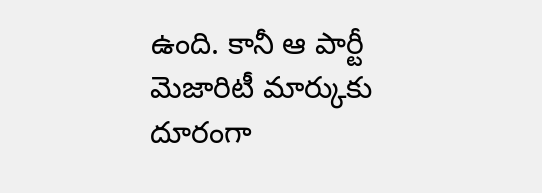ఉంది. కానీ ఆ పార్టీ మెజారిటీ మార్కుకు దూరంగా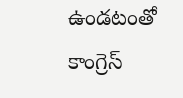ఉండటంతో కాంగ్రెస్‌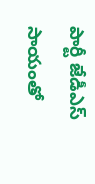పార్టీ జేడీఎస్‌ సాయంతో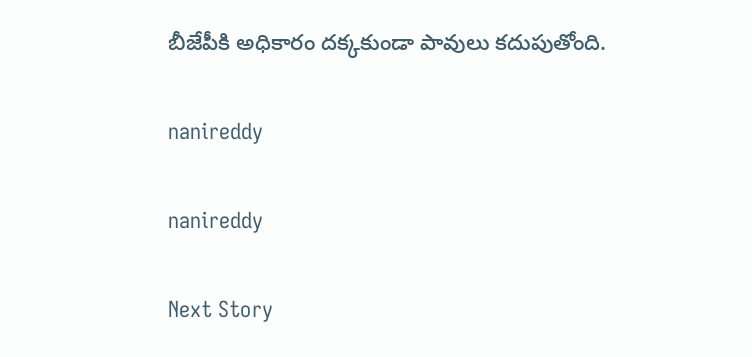బీజేపీకి అధికారం దక్కకుండా పావులు కదుపుతోంది.

nanireddy

nanireddy

Next Story